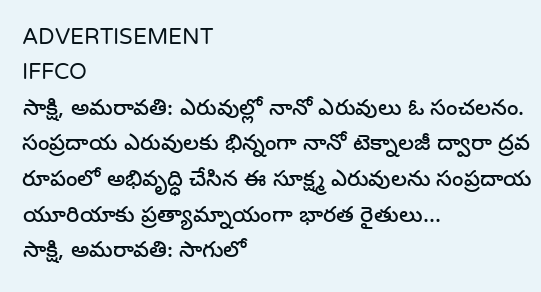ADVERTISEMENT
IFFCO
సాక్షి, అమరావతి: ఎరువుల్లో నానో ఎరువులు ఓ సంచలనం. సంప్రదాయ ఎరువులకు భిన్నంగా నానో టెక్నాలజీ ద్వారా ద్రవ రూపంలో అభివృద్ధి చేసిన ఈ సూక్ష్మ ఎరువులను సంప్రదాయ యూరియాకు ప్రత్యామ్నాయంగా భారత రైతులు...
సాక్షి, అమరావతి: సాగులో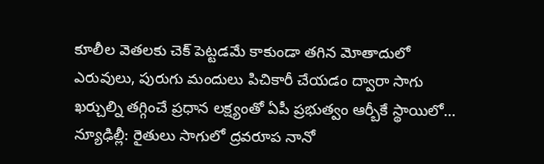కూలీల వెతలకు చెక్ పెట్టడమే కాకుండా తగిన మోతాదులో ఎరువులు, పురుగు మందులు పిచికారీ చేయడం ద్వారా సాగు ఖర్చుల్ని తగ్గించే ప్రధాన లక్ష్యంతో ఏపీ ప్రభుత్వం ఆర్బీకే స్థాయిలో...
న్యూఢిల్లీ: రైతులు సాగులో ద్రవరూప నానో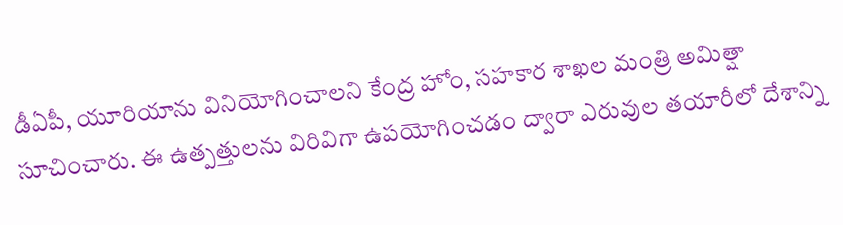డీఏపీ, యూరియాను వినియోగించాలని కేంద్ర హోం, సహకార శాఖల మంత్రి అమిత్షా సూచించారు. ఈ ఉత్పత్తులను విరివిగా ఉపయోగించడం ద్వారా ఎరువుల తయారీలో దేశాన్ని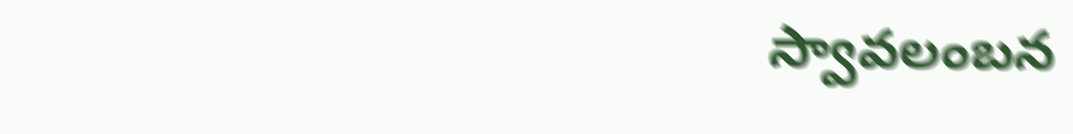స్వావలంబన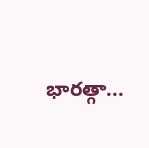భారత్గా...